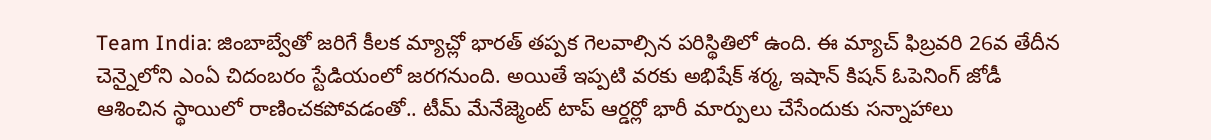Team India: జింబాబ్వేతో జరిగే కీలక మ్యాచ్లో భారత్ తప్పక గెలవాల్సిన పరిస్థితిలో ఉంది. ఈ మ్యాచ్ ఫిబ్రవరి 26వ తేదీన చెన్నైలోని ఎంఏ చిదంబరం స్టేడియంలో జరగనుంది. అయితే ఇప్పటి వరకు అభిషేక్ శర్మ, ఇషాన్ కిషన్ ఓపెనింగ్ జోడీ ఆశించిన స్థాయిలో రాణించకపోవడంతో.. టీమ్ మేనేజ్మెంట్ టాప్ ఆర్డర్లో భారీ మార్పులు చేసేందుకు సన్నాహాలు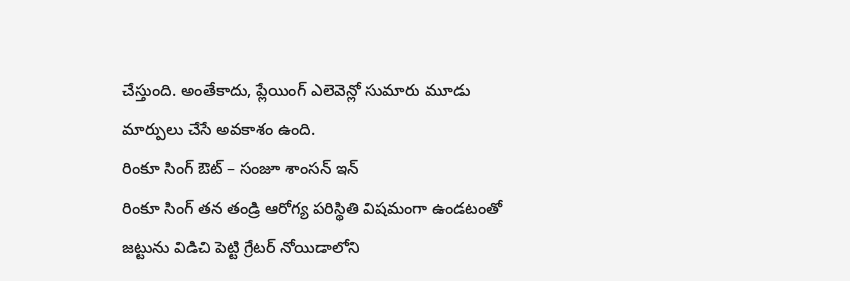చేస్తుంది. అంతేకాదు, ప్లేయింగ్ ఎలెవెన్లో సుమారు మూడు మార్పులు చేసే అవకాశం ఉంది.
రింకూ సింగ్ ఔట్ – సంజూ శాంసన్ ఇన్
రింకూ సింగ్ తన తండ్రి ఆరోగ్య పరిస్థితి విషమంగా ఉండటంతో జట్టును విడిచి పెట్టి గ్రేటర్ నోయిడాలోని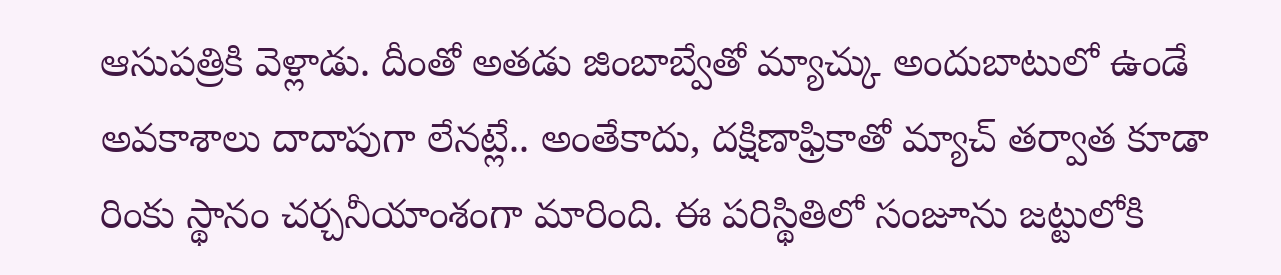ఆసుపత్రికి వెళ్లాడు. దీంతో అతడు జింబాబ్వేతో మ్యాచ్కు అందుబాటులో ఉండే అవకాశాలు దాదాపుగా లేనట్లే.. అంతేకాదు, దక్షిణాఫ్రికాతో మ్యాచ్ తర్వాత కూడా రింకు స్థానం చర్చనీయాంశంగా మారింది. ఈ పరిస్థితిలో సంజూను జట్టులోకి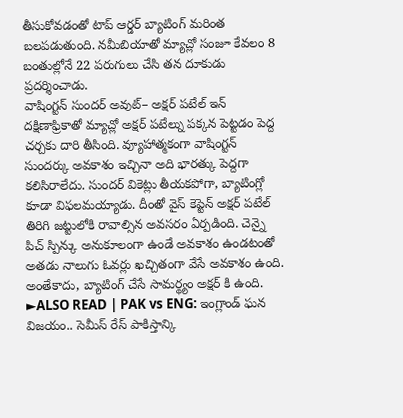తీసుకోవడంతో టాప్ ఆర్డర్ బ్యాటింగ్ మరింత బలపడుతుంది. నమీబియాతో మ్యాచ్లో సంజూ కేవలం 8 బంతుల్లోనే 22 పరుగులు చేసి తన దూకుడు ప్రదర్శించాడు.
వాషింగ్టన్ సుందర్ అవుట్– అక్షర్ పటేల్ ఇన్
దక్షిణాఫ్రికాతో మ్యాచ్లో అక్షర్ పటేల్ను పక్కన పెట్టడం పెద్ద చర్చకు దారి తీసింది. వ్యూహాత్మకంగా వాషింగ్టన్ సుందర్కు అవకాశం ఇచ్చినా అది భారత్కు పెద్దగా కలిసిరాలేదు. సుందర్ వికెట్లు తీయకపోగా, బ్యాటింగ్లో కూడా విఫలమయ్యాడు. దీంతో వైస్ కెప్టెన్ అక్షర్ పటేల్ తిరిగి జట్టులోకి రావాల్సిన అవసరం ఏర్పడింది. చెన్నై పిచ్ స్పిన్కు అనుకూలంగా ఉండే అవకాశం ఉండటంతో అతడు నాలుగు ఓవర్లు ఖచ్చితంగా వేసే అవకాశం ఉంది. అంతేకాదు, బ్యాటింగ్ చేసే సామర్థ్యం అక్షర్ కి ఉంది.
►ALSO READ | PAK vs ENG: ఇంగ్లాండ్ ఘన విజయం.. సెమీస్ రేస్ పాకిస్తాన్కి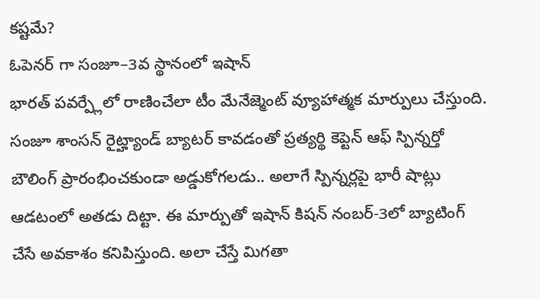కష్టమే?
ఓపెనర్ గా సంజూ–3వ స్థానంలో ఇషాన్
భారత్ పవర్ప్లేలో రాణించేలా టీం మేనేజ్మెంట్ వ్యూహాత్మక మార్పులు చేస్తుంది. సంజూ శాంసన్ రైట్హ్యాండ్ బ్యాటర్ కావడంతో ప్రత్యర్థి కెప్టెన్ ఆఫ్ స్పిన్నర్తో బౌలింగ్ ప్రారంభించకుండా అడ్డుకోగలడు.. అలాగే స్పిన్నర్లపై భారీ షాట్లు ఆడటంలో అతడు దిట్టా. ఈ మార్పుతో ఇషాన్ కిషన్ నంబర్-3లో బ్యాటింగ్ చేసే అవకాశం కనిపిస్తుంది. అలా చేస్తే మిగతా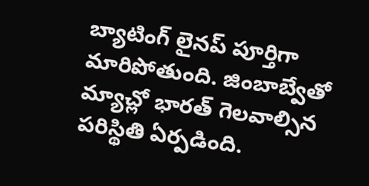బ్యాటింగ్ లైనప్ పూర్తిగా మారిపోతుంది. జింబాబ్వేతో మ్యాచ్లో భారత్ గెలవాల్సిన పరిస్థితి ఏర్పడింది.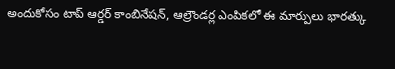అందుకోసం టాప్ ఆర్డర్ కాంబినేషన్, ఆల్రౌండర్ల ఎంపికలో ఈ మార్పులు భారత్కు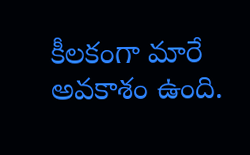కీలకంగా మారే అవకాశం ఉంది.